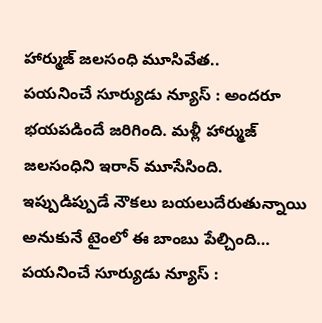హార్ముజ్ జలసంధి మూసివేత..
పయనించే సూర్యుడు న్యూస్ : అందరూ భయపడిందే జరిగింది. మళ్లీ హార్ముజ్ జలసంధిని ఇరాన్ మూసేసింది. ఇప్పుడిప్పుడే నౌకలు బయలుదేరుతున్నాయి అనుకునే టైంలో ఈ బాంబు పేల్చింది…
పయనించే సూర్యుడు న్యూస్ :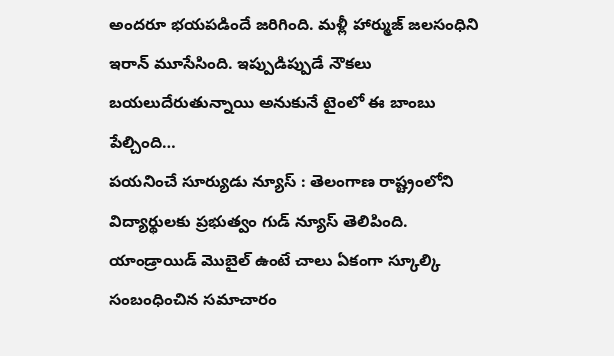అందరూ భయపడిందే జరిగింది. మళ్లీ హార్ముజ్ జలసంధిని ఇరాన్ మూసేసింది. ఇప్పుడిప్పుడే నౌకలు బయలుదేరుతున్నాయి అనుకునే టైంలో ఈ బాంబు పేల్చింది…
పయనించే సూర్యుడు న్యూస్ : తెలంగాణ రాష్ట్రంలోని విద్యార్థులకు ప్రభుత్వం గుడ్ న్యూస్ తెలిపింది. యాండ్రాయిడ్ మెుబైల్ ఉంటే చాలు ఏకంగా స్కూల్కి సంబంధించిన సమాచారం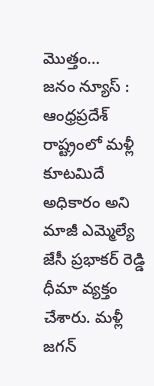మెుత్తం…
జనం న్యూస్ : ఆంధ్రప్రదేశ్ రాష్ట్రంలో మళ్లీ కూటమిదే అధికారం అని మాజీ ఎమ్మెల్యే జేసీ ప్రభాకర్ రెడ్డి ధీమా వ్యక్తం చేశారు. మళ్లీ జగన్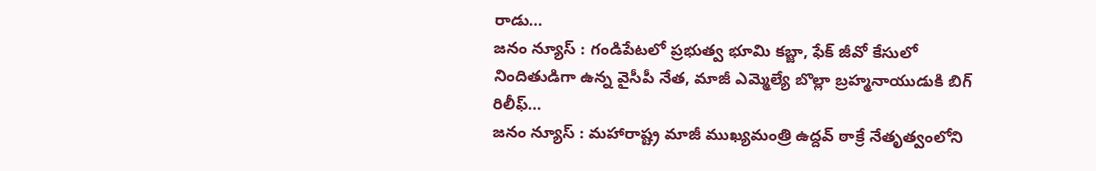రాడు…
జనం న్యూస్ : గండిపేటలో ప్రభుత్వ భూమి కబ్జా, ఫేక్ జీవో కేసులో నిందితుడిగా ఉన్న వైసీపీ నేత, మాజీ ఎమ్మెల్యే బొల్లా బ్రహ్మనాయుడుకి బిగ్ రిలీఫ్…
జనం న్యూస్ : మహారాష్ట్ర మాజీ ముఖ్యమంత్రి ఉద్దవ్ ఠాక్రే నేతృత్వంలోని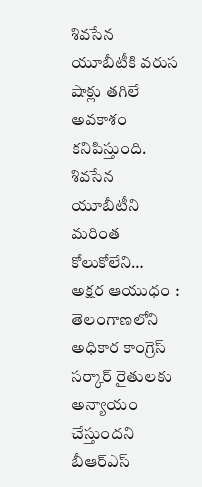శివసేన యూబీటీకి వరుస షాక్లు తగిలే అవకాశం కనిపిస్తుంది. శివసేన యూబీటీని మరింత కోలుకోలేని…
అక్షర ఆయుధం : తెలంగాణలోని అధికార కాంగ్రెస్ సర్కార్ రైతులకు అన్యాయం చేస్తుందని బీఆర్ఎస్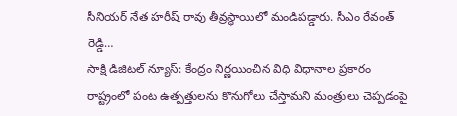సీనియర్ నేత హరీష్ రావు తీవ్రస్థాయిలో మండిపడ్డారు. సీఎం రేవంత్ రెడ్డి…
సాక్షి డిజిటల్ న్యూస్: కేంద్రం నిర్ణయించిన విధి విధానాల ప్రకారం రాష్ట్రంలో పంట ఉత్పత్తులను కొనుగోలు చేస్తామని మంత్రులు చెప్పడంపై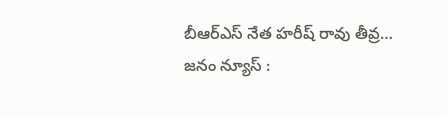బీఆర్ఎస్ నేత హరీష్ రావు తీవ్ర…
జనం న్యూస్ :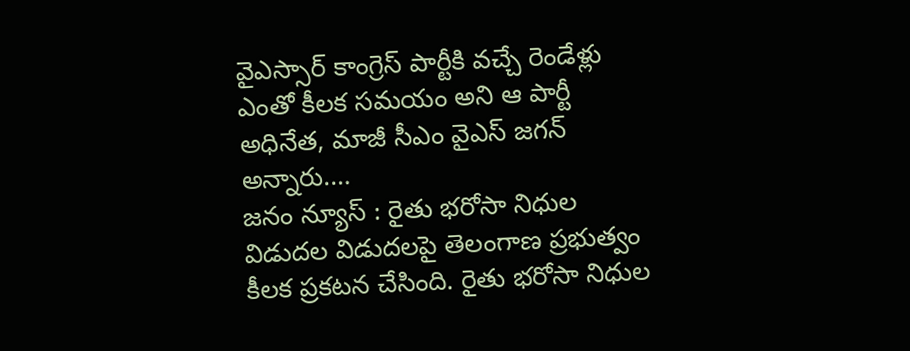వైఎస్సార్ కాంగ్రెస్ పార్టీకి వచ్చే రెండేళ్లు ఎంతో కీలక సమయం అని ఆ పార్టీ అధినేత, మాజీ సీఎం వైఎస్ జగన్ అన్నారు.…
జనం న్యూస్ : రైతు భరోసా నిధుల విడుదల విడుదలపై తెలంగాణ ప్రభుత్వం కీలక ప్రకటన చేసింది. రైతు భరోసా నిధుల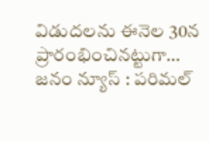విడుదలను ఈనెల 30న ప్రారంభించినట్టుగా…
జనం న్యూస్ : పరిమల్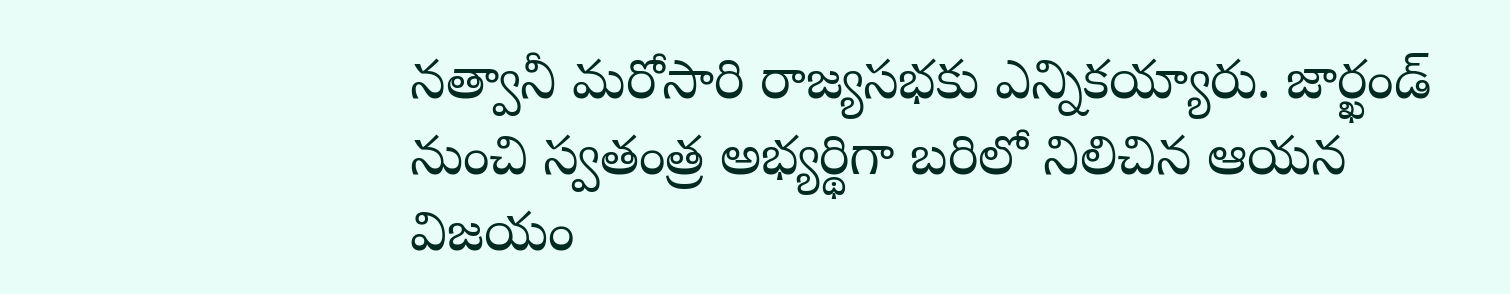నత్వానీ మరోసారి రాజ్యసభకు ఎన్నికయ్యారు. జార్ఖండ్ నుంచి స్వతంత్ర అభ్యర్థిగా బరిలో నిలిచిన ఆయన విజయం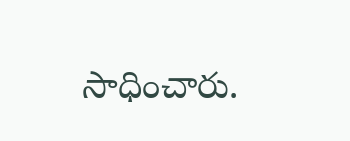సాధించారు.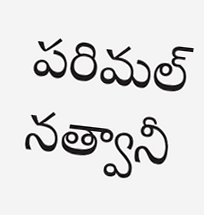పరిమల్ నత్వానీ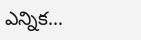ఎన్నిక…